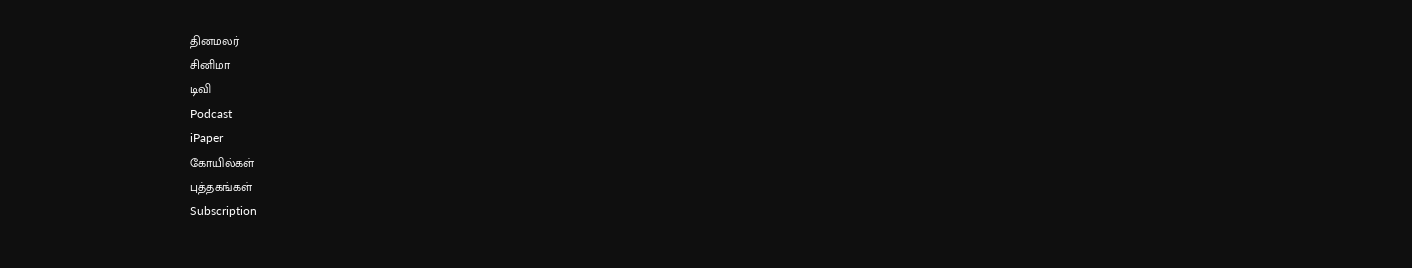தினமலர்
சினிமா
டிவி
Podcast
iPaper
கோயில்கள்
புத்தகங்கள்
Subscription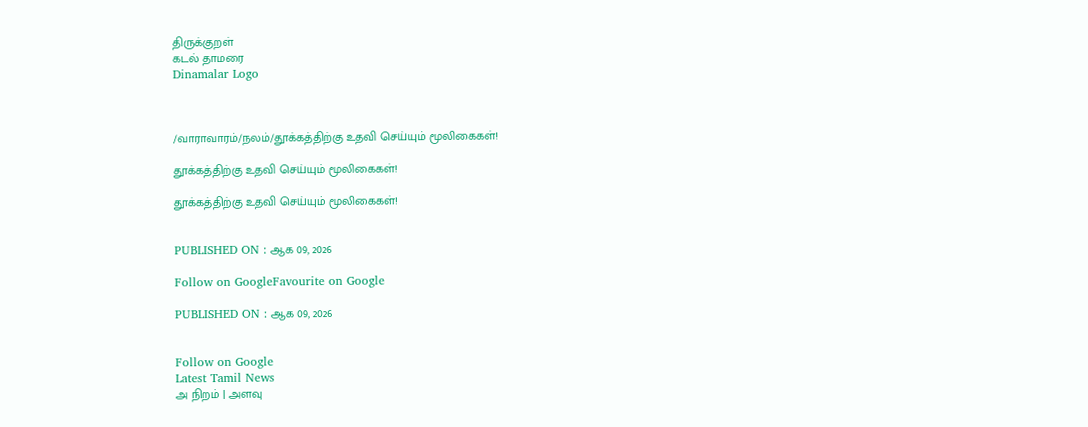திருக்குறள்
கடல் தாமரை
Dinamalar Logo



/வாராவாரம்/நலம்/தூக்கத்திற்கு உதவி செய்யும் மூலிகைகள்!

தூக்கத்திற்கு உதவி செய்யும் மூலிகைகள்!

தூக்கத்திற்கு உதவி செய்யும் மூலிகைகள்!


PUBLISHED ON : ஆக 09, 2026

Follow on GoogleFavourite on Google

PUBLISHED ON : ஆக 09, 2026


Follow on Google
Latest Tamil News
அ நிறம் | அளவு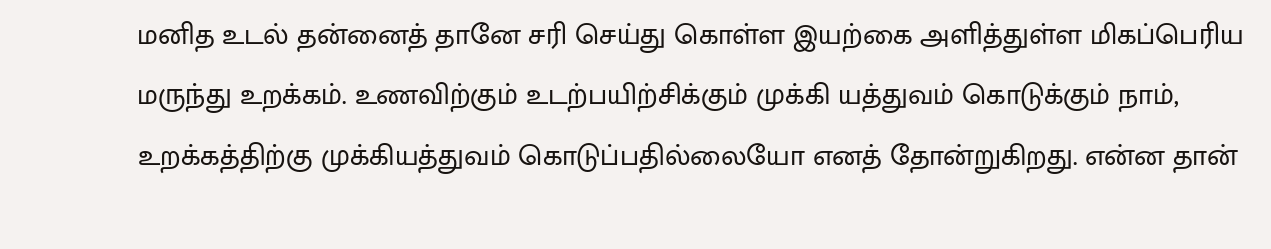மனித உடல் தன்னைத் தானே சரி செய்து கொள்ள இயற்கை அளித்துள்ள மிகப்பெரிய மருந்து உறக்கம். உணவிற்கும் உடற்பயிற்சிக்கும் முக்கி யத்துவம் கொடுக்கும் நாம், உறக்கத்திற்கு முக்கியத்துவம் கொடுப்பதில்லையோ எனத் தோன்றுகிறது. என்ன தான்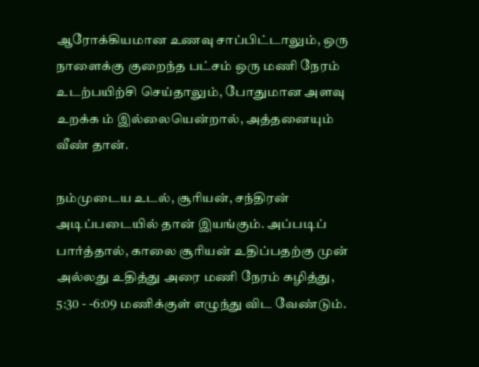ஆரோக்கியமான உணவு சாப்பிட்டாலும், ஒரு நாளைக்கு குறைந்த பட்சம் ஒரு மணி நேரம் உடற்பயிற்சி செய்தாலும், போதுமான அளவு உறக்க ம் இல்லையென்றால், அத்தனையும் வீண் தான்.

நம்முடைய உடல், சூரியன், சந்திரன் அடிப்படையில் தான் இயங்கும். அப்படிப் பார்த்தால், காலை சூரியன் உதிப்பதற்கு முன் அல்லது உதித்து அரை மணி நேரம் கழித்து, 5:30 - -6:09 மணிக்குள் எழுந்து விட வேண்டும்.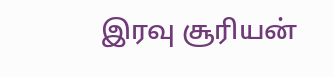இரவு சூரியன்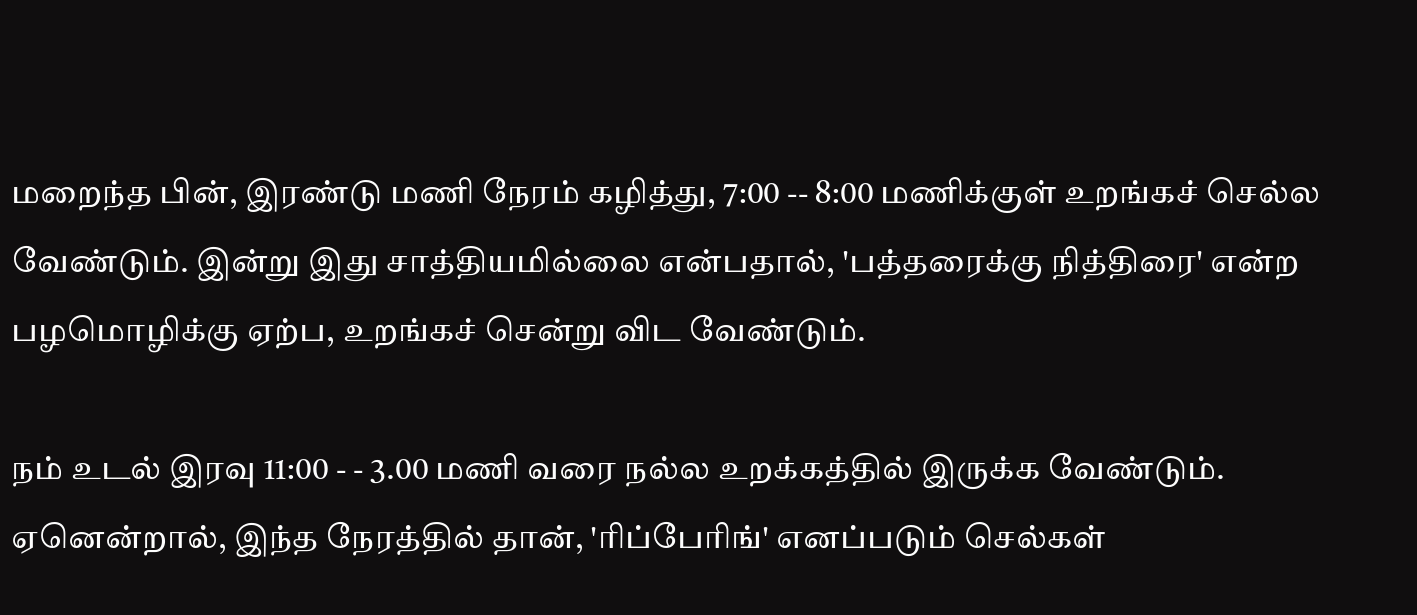மறைந்த பின், இரண்டு மணி நேரம் கழித்து, 7:00 -- 8:00 மணிக்குள் உறங்கச் செல்ல வேண்டும். இன்று இது சாத்தியமில்லை என்பதால், 'பத்தரைக்கு நித்திரை' என்ற பழமொழிக்கு ஏற்ப, உறங்கச் சென்று விட வேண்டும்.

நம் உடல் இரவு 11:00 - - 3.00 மணி வரை நல்ல உறக்கத்தில் இருக்க வேண்டும். ஏனென்றால், இந்த நேரத்தில் தான், 'ரிப்பேரிங்' எனப்படும் செல்கள்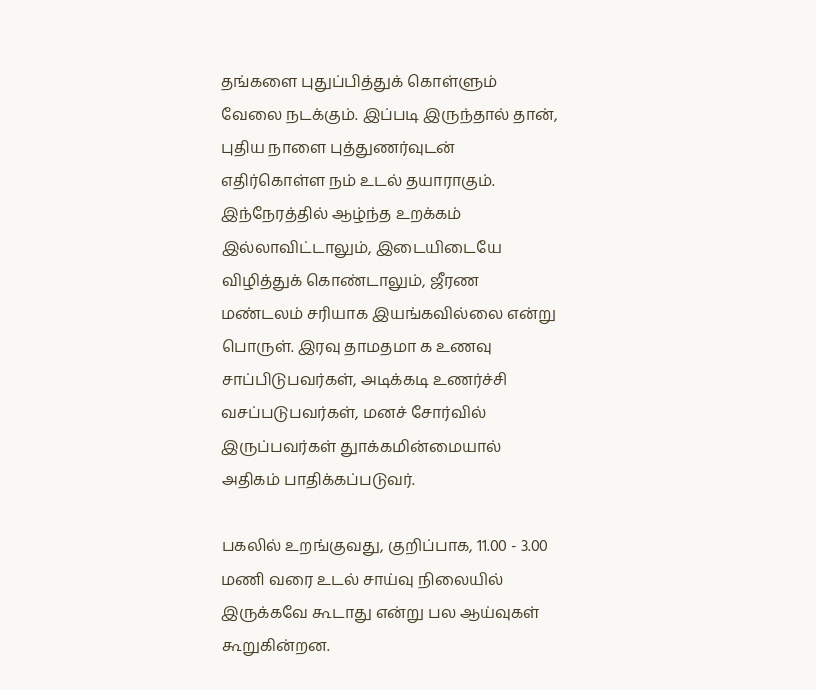தங்களை புதுப்பித்துக் கொள்ளும் வேலை நடக்கும். இப்படி இருந்தால் தான், புதிய நாளை புத்துணர்வுடன் எதிர்கொள்ள நம் உடல் தயாராகும். இந்நேரத்தில் ஆழ்ந்த உறக்கம் இல்லாவிட்டாலும், இடையிடையே விழித்துக் கொண்டாலும், ஜீரண மண்டலம் சரியாக இயங்கவில்லை என்று பொருள். இரவு தாமதமா க உணவு சாப்பிடுபவர்கள், அடிக்கடி உணர்ச்சி வசப்படுபவர்கள், மனச் சோர்வில் இருப்பவர்கள் துாக்கமின்மையால் அதிகம் பாதிக்கப்படுவர்.

பகலில் உறங்குவது, குறிப்பாக, 11.00 - 3.00 மணி வரை உடல் சாய்வு நிலையில் இருக்கவே கூடாது என்று பல ஆய்வுகள் கூறுகின்றன.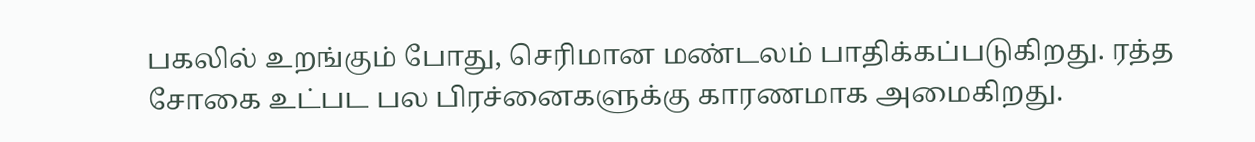பகலில் உறங்கும் போது, செரிமான மண்டலம் பாதிக்கப்படுகிறது. ரத்த சோகை உட்பட பல பிரச்னைகளுக்கு காரணமாக அமைகிறது.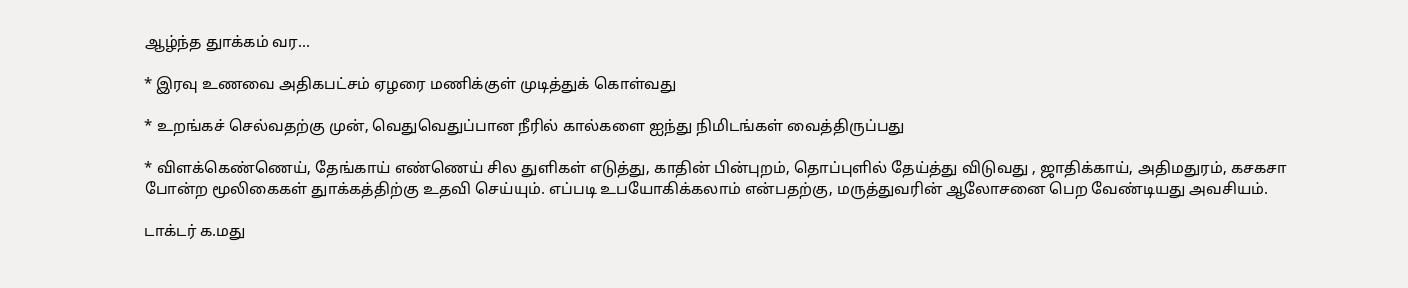ஆழ்ந்த துாக்கம் வர...

* இரவு உணவை அதிகபட்சம் ஏழரை மணிக்குள் முடித்துக் கொள்வது

* உறங்கச் செல்வதற்கு முன், வெதுவெதுப்பான நீரில் கால்களை ஐந்து நிமிடங்கள் வைத்திருப்பது

* விளக்கெண்ணெய், தேங்காய் எண்ணெய் சில துளிகள் எடுத்து, காதின் பின்புறம், தொப்புளில் தேய்த்து விடுவது , ஜாதிக்காய், அதிமதுரம், கசகசா போன்ற மூலிகைகள் துாக்கத்திற்கு உதவி செய்யும். எப்படி உபயோகிக்கலாம் என்பதற்கு, மருத்துவரின் ஆலோசனை பெற வேண்டியது அவசியம்.

டாக்டர் க.மது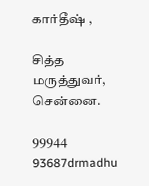கார்தீஷ் ,

சித்த மருத்துவர், சென்னை.

99944 93687drmadhu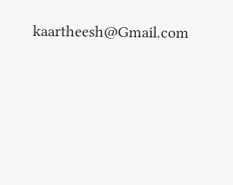kaartheesh@Gmail.com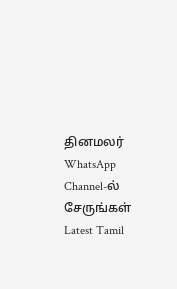தினமலர் WhatsApp Channel-ல் சேருங்கள்
Latest Tamil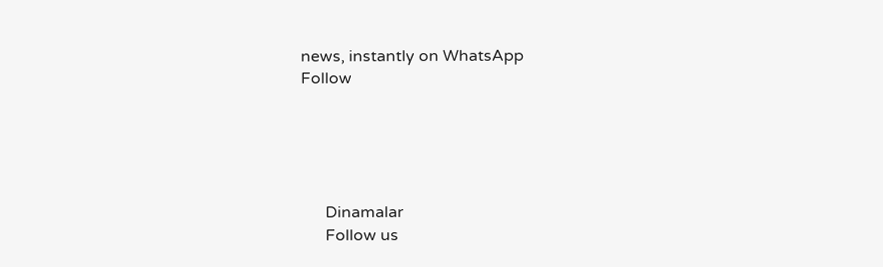news, instantly on WhatsApp
Follow





      Dinamalar
      Follow us